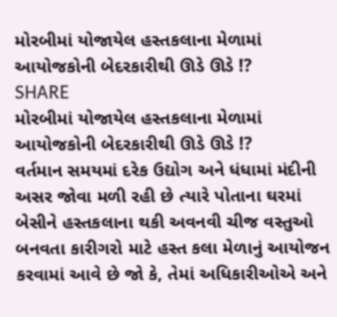મોરબીમાં યોજાયેલ હસ્તકલાના મેળામાં આયોજકોની બેદરકારીથી ઊડે ઊડે !?
SHARE
મોરબીમાં યોજાયેલ હસ્તકલાના મેળામાં આયોજકોની બેદરકારીથી ઊડે ઊડે !?
વર્તમાન સમયમાં દરેક ઉદ્યોગ અને ધંધામાં મંદીની અસર જોવા મળી રહી છે ત્યારે પોતાના ઘરમાં બેસીને હસ્તકલાના થકી અવનવી ચીજ વસ્તુઓ બનવતા કારીગરો માટે હસ્ત કલા મેળાનું આયોજન કરવામાં આવે છે જો કે, તેમાં અધિકારીઓએ અને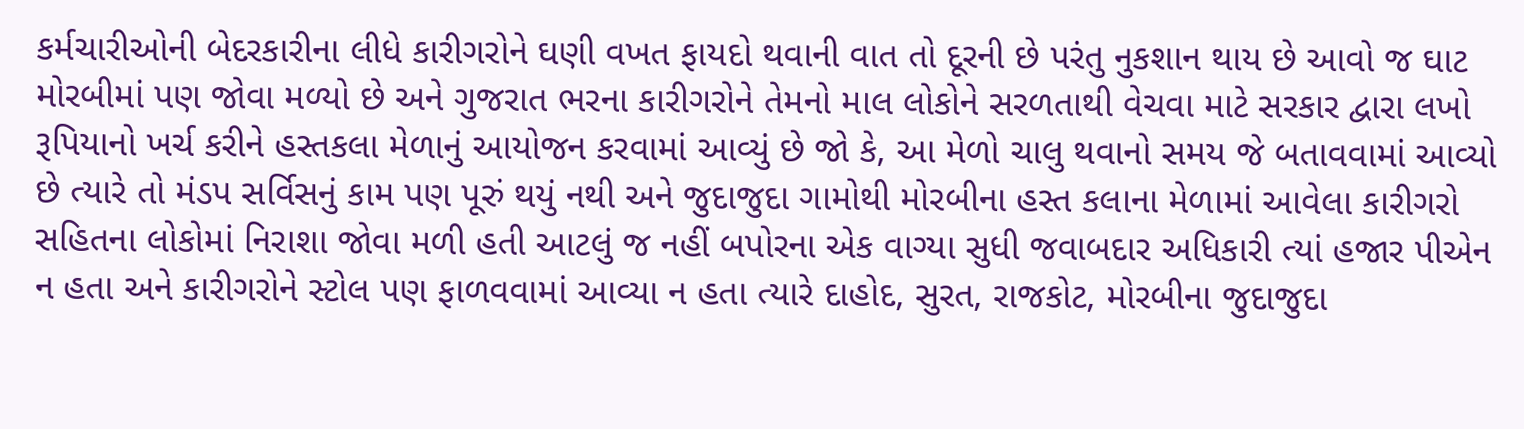કર્મચારીઓની બેદરકારીના લીધે કારીગરોને ઘણી વખત ફાયદો થવાની વાત તો દૂરની છે પરંતુ નુકશાન થાય છે આવો જ ઘાટ મોરબીમાં પણ જોવા મળ્યો છે અને ગુજરાત ભરના કારીગરોને તેમનો માલ લોકોને સરળતાથી વેચવા માટે સરકાર દ્વારા લખો રૂપિયાનો ખર્ચ કરીને હસ્તકલા મેળાનું આયોજન કરવામાં આવ્યું છે જો કે, આ મેળો ચાલુ થવાનો સમય જે બતાવવામાં આવ્યો છે ત્યારે તો મંડપ સર્વિસનું કામ પણ પૂરું થયું નથી અને જુદાજુદા ગામોથી મોરબીના હસ્ત કલાના મેળામાં આવેલા કારીગરો સહિતના લોકોમાં નિરાશા જોવા મળી હતી આટલું જ નહીં બપોરના એક વાગ્યા સુધી જવાબદાર અધિકારી ત્યાં હજાર પીએન ન હતા અને કારીગરોને સ્ટોલ પણ ફાળવવામાં આવ્યા ન હતા ત્યારે દાહોદ, સુરત, રાજકોટ, મોરબીના જુદાજુદા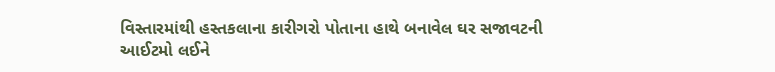વિસ્તારમાંથી હસ્તકલાના કારીગરો પોતાના હાથે બનાવેલ ઘર સજાવટની આઈટમો લઈને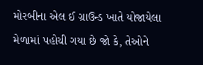મોરબીના એલ ઈ ગ્રાઉન્ડ ખાતે યોજાયેલા મેળામાં પહોચી ગયા છે જો કે, તેઓને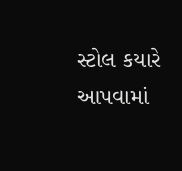સ્ટોલ કયારે આપવામાં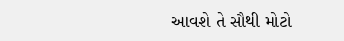આવશે તે સૌથી મોટો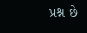પ્રશ્ન છે